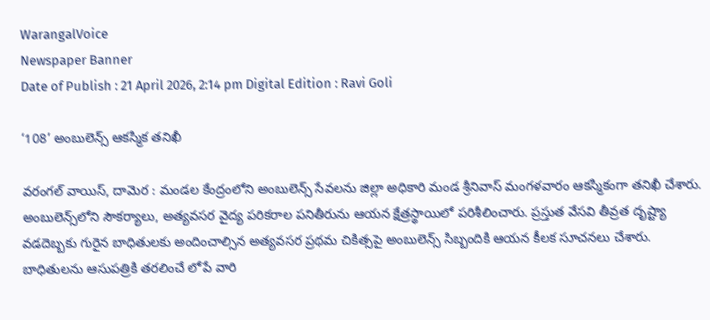WarangalVoice
Newspaper Banner
Date of Publish : 21 April 2026, 2:14 pm Digital Edition : Ravi Goli

‘108’ అంబులెన్స్‌ ఆకస్మిక తనిఖీ

వరంగల్ వాయిస్, దామెర : మండల కేంద్రంలోని అంబులెన్స్ సేవలను జిల్లా అధికారి మండ శ్రీనివాస్ మంగళవారం ఆకస్మికంగా తనిఖీ చేశారు. అంబులెన్స్‌లోని సౌకర్యాలు, అత్యవసర వైద్య పరికరాల పనితీరును ఆయన క్షేత్రస్థాయిలో పరిశీలించారు. ప్రస్తుత వేసవి తీవ్రత దృష్ట్యా వడదెబ్బకు గురైన బాధితులకు అందించాల్సిన అత్యవసర ప్రథమ చికిత్సపై అంబులెన్స్ సిబ్బందికి ఆయన కీలక సూచనలు చేశారు. బాధితులను ఆసుపత్రికి తరలించే లోపే వారి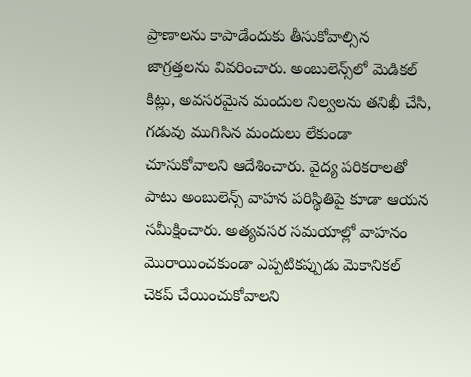ప్రాణాలను కాపాడేందుకు తీసుకోవాల్సిన జాగ్రత్తలను వివరించారు. అంబులెన్స్‌లో మెడికల్ కిట్లు, అవసరమైన మందుల నిల్వలను తనిఖీ చేసి, గడువు ముగిసిన మందులు లేకుండా చూసుకోవాలని ఆదేశించారు. వైద్య పరికరాలతో పాటు అంబులెన్స్ వాహన పరిస్థితిపై కూడా ఆయన సమీక్షించారు. అత్యవసర సమయాల్లో వాహనం మొరాయించకుండా ఎప్పటికప్పుడు మెకానికల్ చెకప్ చేయించుకోవాలని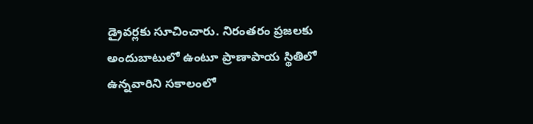డ్రైవర్లకు సూచించారు. నిరంతరం ప్రజలకు అందుబాటులో ఉంటూ ప్రాణాపాయ స్థితిలో ఉన్నవారిని సకాలంలో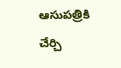ఆసుపత్రికి చేర్చి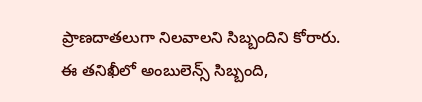ప్రాణదాతలుగా నిలవాలని సిబ్బందిని కోరారు. ఈ తనిఖీలో అంబులెన్స్ సిబ్బంది,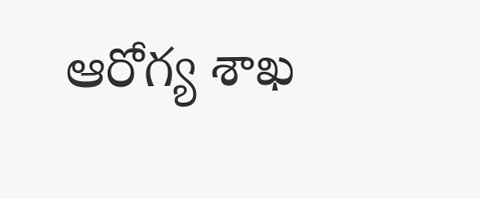ఆరోగ్య శాఖ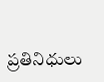ప్రతినిధులు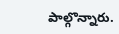పాల్గొన్నారు.